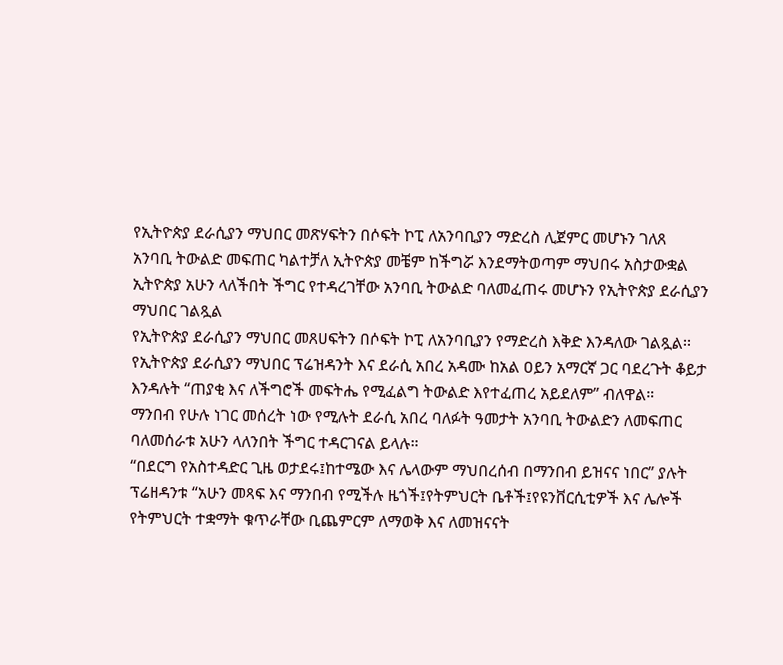የኢትዮጵያ ደራሲያን ማህበር መጽሃፍትን በሶፍት ኮፒ ለአንባቢያን ማድረስ ሊጀምር መሆኑን ገለጸ
አንባቢ ትውልድ መፍጠር ካልተቻለ ኢትዮጵያ መቼም ከችግሯ እንደማትወጣም ማህበሩ አስታውቋል
ኢትዮጵያ አሁን ላለችበት ችግር የተዳረገቸው አንባቢ ትውልድ ባለመፈጠሩ መሆኑን የኢትዮጵያ ደራሲያን ማህበር ገልጿል
የኢትዮጵያ ደራሲያን ማህበር መጸሀፍትን በሶፍት ኮፒ ለአንባቢያን የማድረስ እቅድ እንዳለው ገልጿል፡፡
የኢትዮጵያ ደራሲያን ማህበር ፕሬዝዳንት እና ደራሲ አበረ አዳሙ ከአል ዐይን አማርኛ ጋር ባደረጉት ቆይታ እንዳሉት “ጠያቂ እና ለችግሮች መፍትሔ የሚፈልግ ትውልድ እየተፈጠረ አይደለም” ብለዋል።
ማንበብ የሁሉ ነገር መሰረት ነው የሚሉት ደራሲ አበረ ባለፉት ዓመታት አንባቢ ትውልድን ለመፍጠር ባለመሰራቱ አሁን ላለንበት ችግር ተዳርገናል ይላሉ።
“በደርግ የአስተዳድር ጊዜ ወታደሩ፤ከተሜው እና ሌላውም ማህበረሰብ በማንበብ ይዝናና ነበር” ያሉት ፕሬዘዳንቱ “አሁን መጻፍ እና ማንበብ የሚችሉ ዜጎች፤የትምህርት ቤቶች፤የዩንቨርሲቲዎች እና ሌሎች የትምህርት ተቋማት ቁጥራቸው ቢጨምርም ለማወቅ እና ለመዝናናት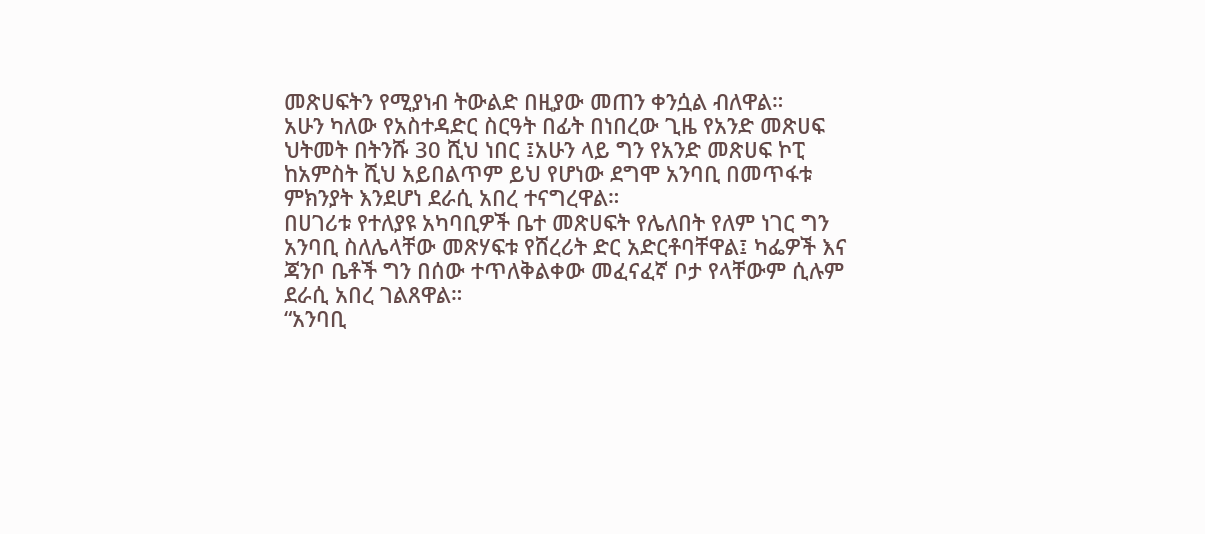መጽሀፍትን የሚያነብ ትውልድ በዚያው መጠን ቀንሷል ብለዋል።
አሁን ካለው የአስተዳድር ስርዓት በፊት በነበረው ጊዜ የአንድ መጽሀፍ ህትመት በትንሹ 30 ሺህ ነበር ፤አሁን ላይ ግን የአንድ መጽሀፍ ኮፒ ከአምስት ሺህ አይበልጥም ይህ የሆነው ደግሞ አንባቢ በመጥፋቱ ምክንያት እንደሆነ ደራሲ አበረ ተናግረዋል።
በሀገሪቱ የተለያዩ አካባቢዎች ቤተ መጽሀፍት የሌለበት የለም ነገር ግን አንባቢ ስለሌላቸው መጽሃፍቱ የሸረሪት ድር አድርቶባቸዋል፤ ካፌዎች እና ጃንቦ ቤቶች ግን በሰው ተጥለቅልቀው መፈናፈኛ ቦታ የላቸውም ሲሉም ደራሲ አበረ ገልጸዋል።
“አንባቢ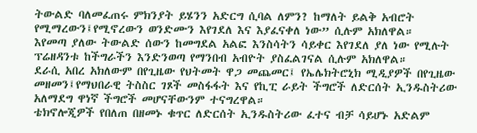ትውልድ ባለመፈጠሩ ምክንያት ይሄንን አድርግ ሲባል ለምን? ከማለት ይልቅ አብሮት የሚማረውን፤የሚኖረውን ወንድሙን እየገደለ እና እያፈናቀለ ነው” ሲሉም አክለዋል።
እየመጣ ያለው ትውልድ ሰውን ከመግደል አልፎ እንስሳትን ሳይቀር እየገደለ ያለ ነው የሚሉት ፕሬዘዳንቱ ከችግራችን እንድንወጣ የማንበብ አብዮት ያስፈልገናል ሲሉም አክለዋል።
ደራሲ አበረ አክለውም በየጊዜው የህትመት ዋጋ መጨመር፤ የኤሌክትሮኒክ ሚዲያዎች በየጊዜው መዘመን፤የማህበራዊ ትስስር ገጾች መስፋፋት እና የኪፒ ራይት ችግሮች ለድርሰት ኢንዱስትሪው አለማደግ ዋነኛ ችግሮች መሆናቸውንም ተናግረዋል።
ቴክኖሎጂዎች የበለጠ በዘመኑ ቁጥር ለድርሰት ኢንዱስትሪው ፈተና ብቻ ሳይሆኑ አድልም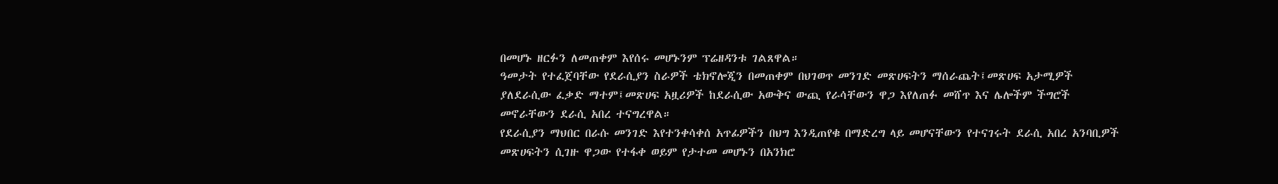በመሆኑ ዘርፉን ለመጠቀም እየሰሩ መሆኑንም ፕሬዘዳንቱ ገልጸዋል።
ዓመታት የተፈጀባቸው የደራሲያን ስራዎች ቴክኖሎጂን በመጠቀም በህገወጥ መንገድ መጽሀፍትን ማሰራጨት፤መጽሀፍ አታሚዎች ያለደራሲው ፈቃድ ማተም፤መጽሀፍ አዟሪዎች ከደራሲው አውቅና ውጪ የራሳቸውን ዋጋ እየለጠፉ መሸጥ እና ሌሎችም ችግሮች መኖራቸውን ደራሲ አበረ ተናግረዋል።
የደራሲያን ማህበር በራሱ መንገድ እየተንቀሳቀሰ አጥፊዎችን በህግ እንዲጠየቁ በማድረግ ላይ መሆናቸውን የተናገሩት ደራሲ አበረ አንባቢዎች መጽሀፍትን ሲገዙ ዋጋው የተፋቀ ወይም የታተመ መሆኑን በአንክሮ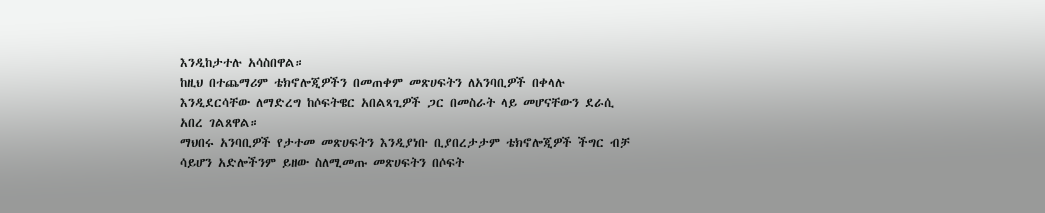እንዲከታተሉ አሳስበዋል።
ከዚህ በተጨማሪም ቴክኖሎጂዎችን በመጠቀም መጽሀፍትን ለአንባቢዎች በቀላሉ እንዲደርሳቸው ለማድረግ ከሶፍትዌር አበልጻጊዎች ጋር በመስራት ላይ መሆናቸውን ደራሲ አበረ ገልጸዋል።
ማህበሩ አንባቢዎች የታተመ መጽሀፍትን እንዲያነቡ ቢያበረታታም ቴክኖሎጂዎች ችግር ብቻ ሳይሆን አድሎችንም ይዘው ስለሚመጡ መጽሀፍትን በሶፍት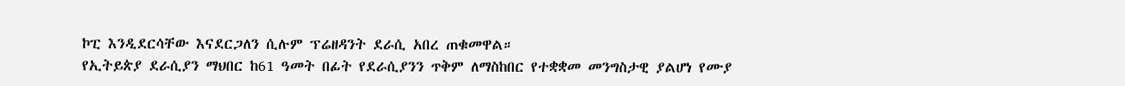ኮፒ እንዲደርሳቸው እናደርጋለን ሲሉም ፕሬዘዳንት ደራሲ አበረ ጠቁመዋል።
የኢትይጵያ ደራሲያን ማህበር ከ61 ዓመት በፊት የደራሲያንን ጥቅም ለማስከበር የተቋቋመ መንግስታዊ ያልሆነ የሙያ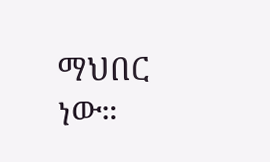ማህበር ነው።